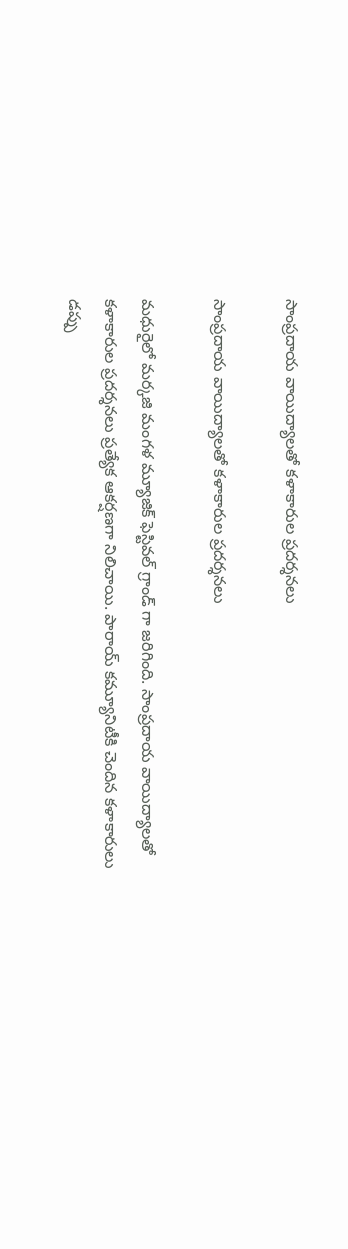సాంప్రదాయ వాయిద్యాలతో కళాకారుల ప్రదర్శనలు

సాంప్రదాయ వాయిద్యాలతో కళాకారుల ప్రదర్శనలు

మధురైలో మర్కజి మంగళ మ్యూజిక్ ఫెస్టివల్ గ్రాండ్ గా జరిగింది. సాంప్రదాయ వాయిద్యాలతో కళాకారుల ప్రదర్శనలు ప్రత్యేక ఆకర్షణగా నిలిచాయి. పారాయ్ కమ్యూనిటీకి చెందిన కళాకారులు డప్పు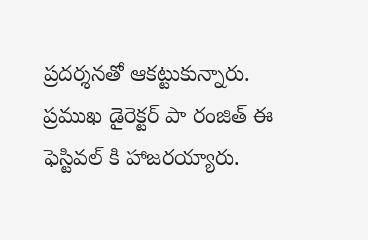ప్రదర్శనతో ఆకట్టుకున్నారు. ప్రముఖ డైరెక్టర్ పా రంజిత్ ఈ ఫెస్టివల్ కి హాజరయ్యారు.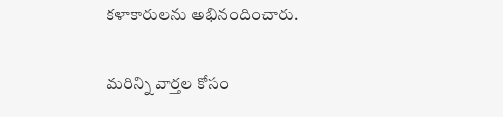కళాకారులను అభినందించారు.

మరిన్ని వార్తల కోసం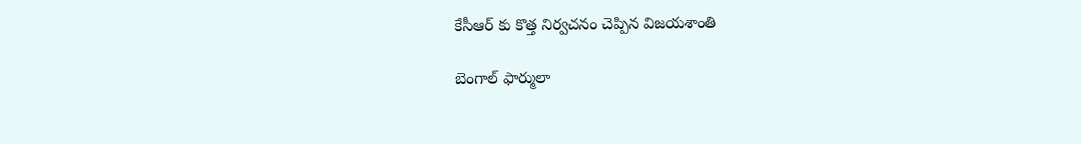కేసీఆర్ కు కొత్త నిర్వచనం చెప్పిన విజయశాంతి

బెంగాల్ ఫార్ములా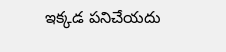ఇక్కడ పనిచేయదు